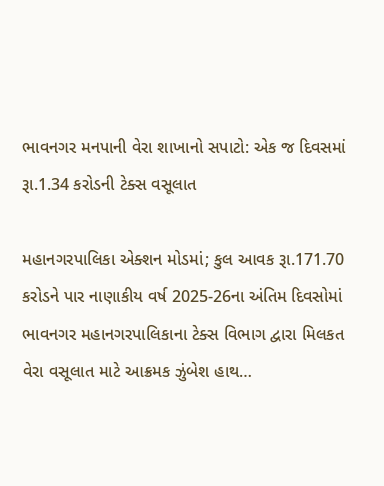ભાવનગર મનપાની વેરા શાખાનો સપાટો: એક જ દિવસમાં રૂા.1.34 કરોડની ટેક્સ વસૂલાત

મહાનગરપાલિકા એક્શન મોડમાં; કુલ આવક રૂા.171.70 કરોડને પાર નાણાકીય વર્ષ 2025-26ના અંતિમ દિવસોમાં ભાવનગર મહાનગરપાલિકાના ટેક્સ વિભાગ દ્વારા મિલકત વેરા વસૂલાત માટે આક્રમક ઝુંબેશ હાથ…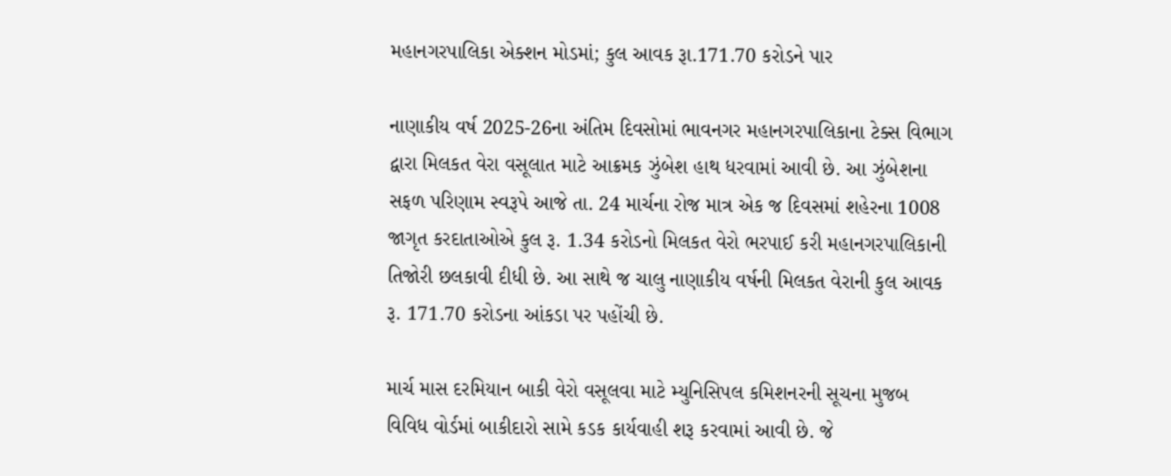મહાનગરપાલિકા એક્શન મોડમાં; કુલ આવક રૂા.171.70 કરોડને પાર

નાણાકીય વર્ષ 2025-26ના અંતિમ દિવસોમાં ભાવનગર મહાનગરપાલિકાના ટેક્સ વિભાગ દ્વારા મિલકત વેરા વસૂલાત માટે આક્રમક ઝુંબેશ હાથ ધરવામાં આવી છે. આ ઝુંબેશના સફળ પરિણામ સ્વરૂપે આજે તા. 24 માર્ચના રોજ માત્ર એક જ દિવસમાં શહેરના 1008 જાગૃત કરદાતાઓએ કુલ રૂ. 1.34 કરોડનો મિલકત વેરો ભરપાઈ કરી મહાનગરપાલિકાની તિજોરી છલકાવી દીધી છે. આ સાથે જ ચાલુ નાણાકીય વર્ષની મિલકત વેરાની કુલ આવક રૂ. 171.70 કરોડના આંકડા પર પહોંચી છે.

માર્ચ માસ દરમિયાન બાકી વેરો વસૂલવા માટે મ્યુનિસિપલ કમિશનરની સૂચના મુજબ વિવિધ વોર્ડમાં બાકીદારો સામે કડક કાર્યવાહી શરૂ કરવામાં આવી છે. જે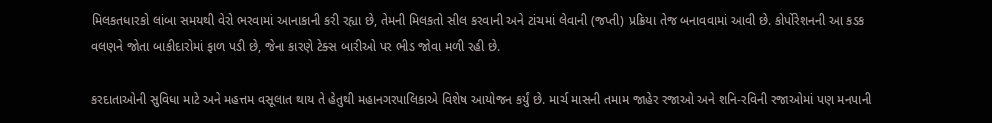મિલકતધારકો લાંબા સમયથી વેરો ભરવામાં આનાકાની કરી રહ્યા છે, તેમની મિલકતો સીલ કરવાની અને ટાંચમાં લેવાની (જપ્તી) પ્રક્રિયા તેજ બનાવવામાં આવી છે. કોર્પોરેશનની આ કડક વલણને જોતા બાકીદારોમાં ફાળ પડી છે, જેના કારણે ટેક્સ બારીઓ પર ભીડ જોવા મળી રહી છે.

કરદાતાઓની સુવિધા માટે અને મહત્તમ વસૂલાત થાય તે હેતુથી મહાનગરપાલિકાએ વિશેષ આયોજન કર્યું છે. માર્ચ માસની તમામ જાહેર રજાઓ અને શનિ-રવિની રજાઓમાં પણ મનપાની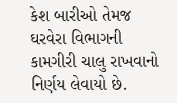કેશ બારીઓ તેમજ ઘરવેરા વિભાગની કામગીરી ચાલુ રાખવાનો નિર્ણય લેવાયો છે.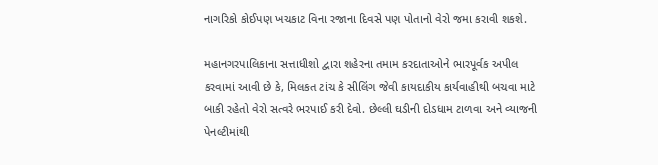નાગરિકો કોઈપણ ખચકાટ વિના રજાના દિવસે પણ પોતાનો વેરો જમા કરાવી શકશે.

મહાનગરપાલિકાના સત્તાધીશો દ્વારા શહેરના તમામ કરદાતાઓને ભારપૂર્વક અપીલ કરવામાં આવી છે કે, મિલકત ટાંચ કે સીલિંગ જેવી કાયદાકીય કાર્યવાહીથી બચવા માટે બાકી રહેતો વેરો સત્વરે ભરપાઈ કરી દેવો. છેલ્લી ઘડીની દોડધામ ટાળવા અને વ્યાજની પેનલ્ટીમાંથી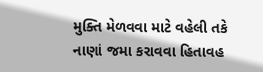મુક્તિ મેળવવા માટે વહેલી તકે નાણાં જમા કરાવવા હિતાવહ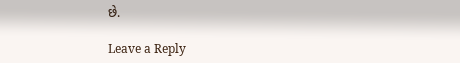છે.

Leave a Reply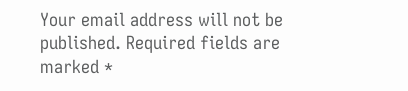Your email address will not be published. Required fields are marked *